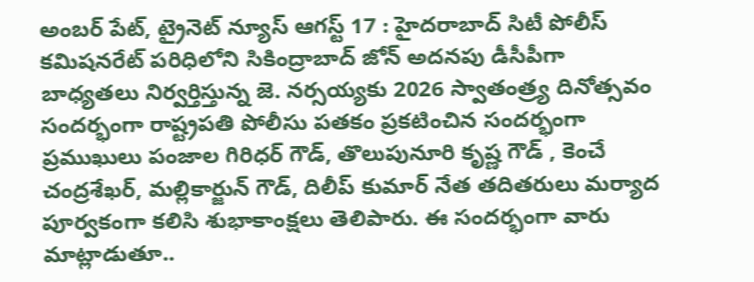అంబర్ పేట్, ట్రైనెట్ న్యూస్ ఆగస్ట్ 17 : హైదరాబాద్ సిటీ పోలీస్ కమిషనరేట్ పరిధిలోని సికింద్రాబాద్ జోన్ అదనపు డీసీపీగా బాధ్యతలు నిర్వర్తిస్తున్న జె. నర్సయ్యకు 2026 స్వాతంత్ర్య దినోత్సవం సందర్భంగా రాష్ట్రపతి పోలీసు పతకం ప్రకటించిన సందర్భంగా ప్రముఖులు పంజాల గిరిధర్ గౌడ్, తొలుపునూరి కృష్ణ గౌడ్ , కెంచే చంద్రశేఖర్, మల్లికార్జున్ గౌడ్, దిలీప్ కుమార్ నేత తదితరులు మర్యాద పూర్వకంగా కలిసి శుభాకాంక్షలు తెలిపారు. ఈ సందర్భంగా వారు మాట్లాడుతూ..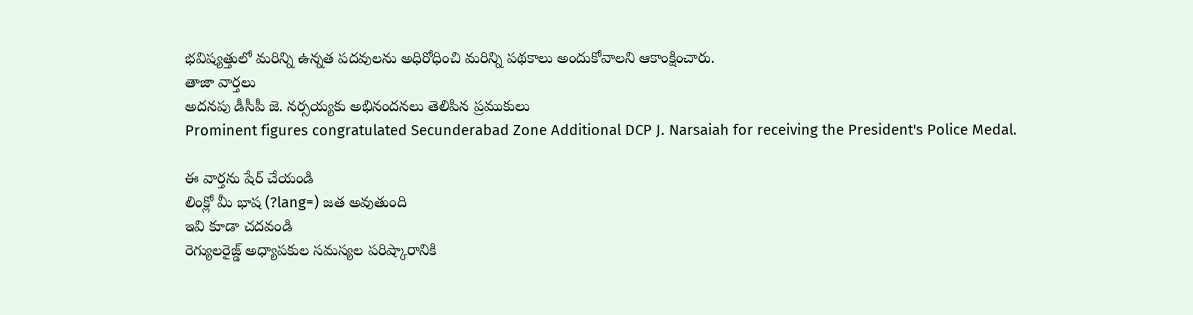భవిష్యత్తులో మరిన్ని ఉన్నత పదవులను అధిరోధించి మరిన్ని పథకాలు అందుకోవాలని ఆకాంక్షించారు.
తాజా వార్తలు
అదనపు డీసీపీ జె. నర్సయ్యకు అభినందనలు తెలిపిన ప్రముకులు
Prominent figures congratulated Secunderabad Zone Additional DCP J. Narsaiah for receiving the President's Police Medal.

ఈ వార్తను షేర్ చేయండి
లింక్లో మీ భాష (?lang=) జత అవుతుంది
ఇవి కూడా చదవండి
రెగ్యులరైజ్డ్ అధ్యాపకుల సమస్యల పరిష్కారానికి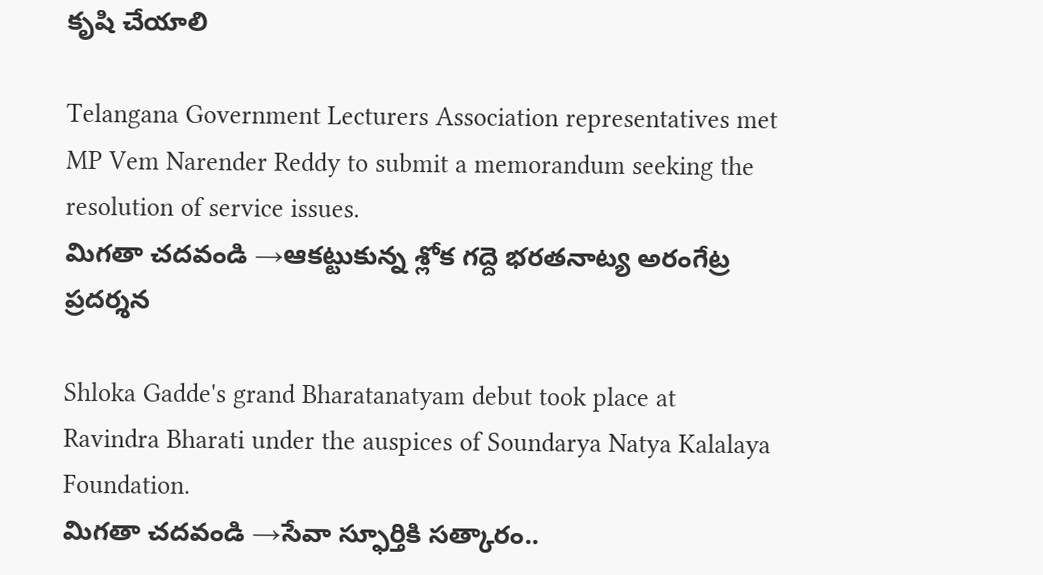కృషి చేయాలి

Telangana Government Lecturers Association representatives met MP Vem Narender Reddy to submit a memorandum seeking the resolution of service issues.
మిగతా చదవండి →ఆకట్టుకున్న శ్లోక గద్దె భరతనాట్య అరంగేట్ర ప్రదర్శన

Shloka Gadde's grand Bharatanatyam debut took place at Ravindra Bharati under the auspices of Soundarya Natya Kalalaya Foundation.
మిగతా చదవండి →సేవా స్ఫూర్తికి సత్కారం..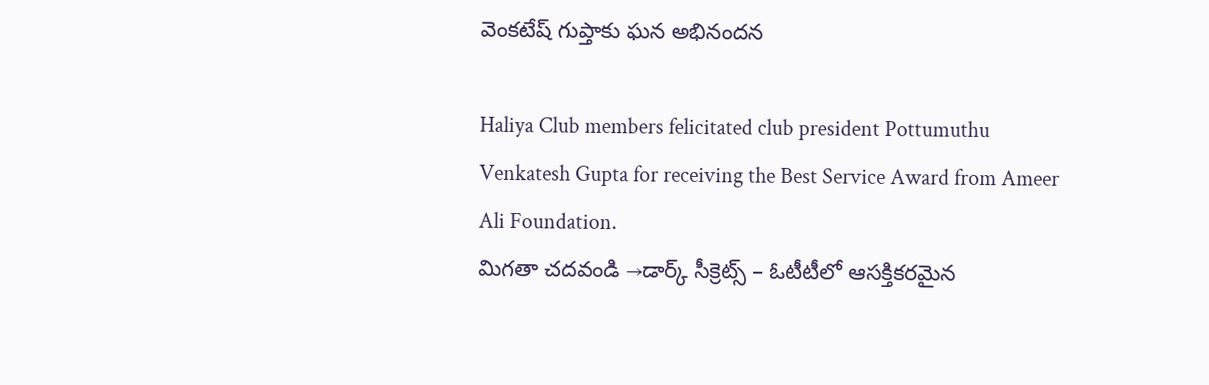వెంకటేష్ గుప్తాకు ఘన అభినందన

Haliya Club members felicitated club president Pottumuthu Venkatesh Gupta for receiving the Best Service Award from Ameer Ali Foundation.
మిగతా చదవండి →డార్క్ సీక్రెట్స్ – ఓటీటీలో ఆసక్తికరమైన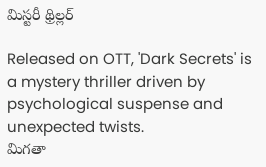మిస్టరీ థ్రిల్లర్

Released on OTT, 'Dark Secrets' is a mystery thriller driven by psychological suspense and unexpected twists.
మిగతా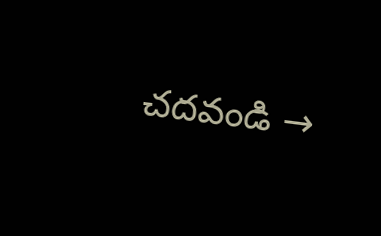చదవండి →